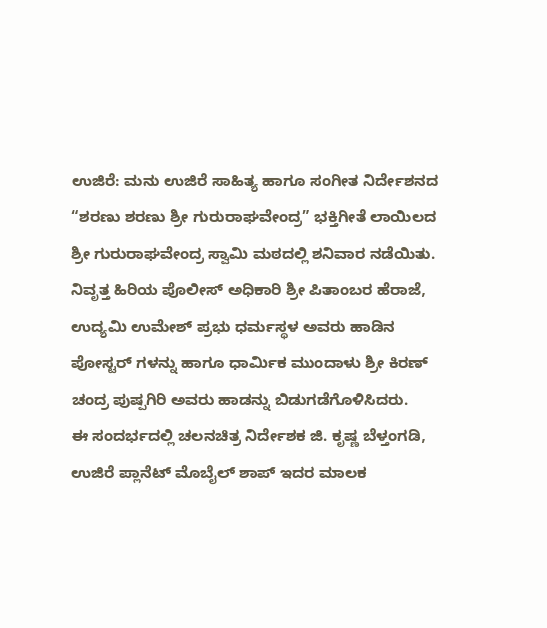ಉಜಿರೆ: ಮನು ಉಜಿರೆ ಸಾಹಿತ್ಯ ಹಾಗೂ ಸಂಗೀತ ನಿರ್ದೇಶನದ “ಶರಣು ಶರಣು ಶ್ರೀ ಗುರುರಾಘವೇಂದ್ರ” ಭಕ್ತಿಗೀತೆ ಲಾಯಿಲದ ಶ್ರೀ ಗುರುರಾಘವೇಂದ್ರ ಸ್ವಾಮಿ ಮಠದಲ್ಲಿ ಶನಿವಾರ ನಡೆಯಿತು.
ನಿವೃತ್ತ ಹಿರಿಯ ಪೊಲೀಸ್ ಅಧಿಕಾರಿ ಶ್ರೀ ಪಿತಾಂಬರ ಹೆರಾಜೆ, ಉದ್ಯಮಿ ಉಮೇಶ್ ಪ್ರಭು ಧರ್ಮಸ್ಥಳ ಅವರು ಹಾಡಿನ ಪೋಸ್ಟರ್ ಗಳನ್ನು ಹಾಗೂ ಧಾರ್ಮಿಕ ಮುಂದಾಳು ಶ್ರೀ ಕಿರಣ್ ಚಂದ್ರ ಪುಷ್ಪಗಿರಿ ಅವರು ಹಾಡನ್ನು ಬಿಡುಗಡೆಗೊಳಿಸಿದರು.
ಈ ಸಂದರ್ಭದಲ್ಲಿ ಚಲನಚಿತ್ರ ನಿರ್ದೇಶಕ ಜಿ. ಕೃಷ್ಣ ಬೆಳ್ತಂಗಡಿ, ಉಜಿರೆ ಪ್ಲಾನೆಟ್ ಮೊಬೈಲ್ ಶಾಪ್ ಇದರ ಮಾಲಕ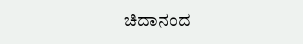ಚಿದಾನಂದ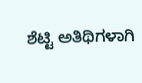ಶೆಟ್ಟಿ ಅತಿಥಿಗಳಾಗಿ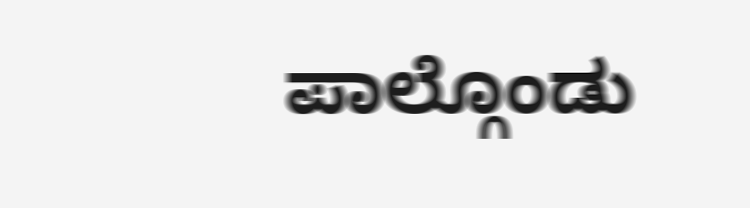ಪಾಲ್ಗೊಂಡು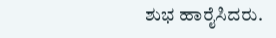ಶುಭ ಹಾರೈಸಿದರು.